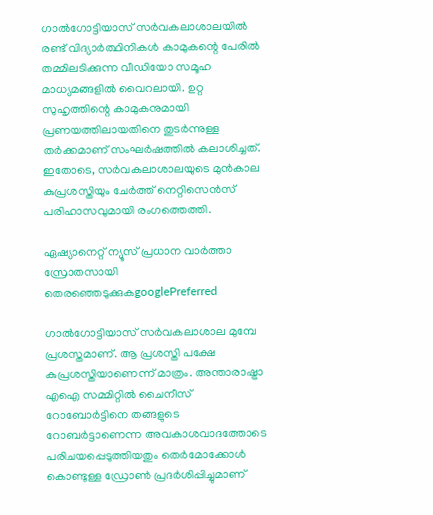ഗാൽഗോട്ടിയാസ് സർവകലാശാലയിൽ രണ്ട് വിദ്യാർത്ഥിനികൾ കാമുകന്റെ പേരിൽ തമ്മിലടിക്കുന്ന വീഡിയോ സമൂഹ മാധ്യമങ്ങളിൽ വൈറലായി. ഉറ്റ സുഹൃത്തിന്റെ കാമുകനുമായി പ്രണയത്തിലായതിനെ തുടർന്നുള്ള തർക്കമാണ് സംഘർഷത്തിൽ കലാശിച്ചത്. ഇതോടെ, സർവകലാശാലയുടെ മുൻകാല കുപ്രശസ്തിയും ചേർത്ത് നെറ്റിസെൻസ് പരിഹാസവുമായി രംഗത്തെത്തി.

ഏഷ്യാനെറ്റ് ന്യൂസ് പ്രധാന വാർത്താ സ്രോതസായി തെരഞ്ഞെടുക്കുകgooglePreferred

ഗാൽഗോട്ടിയാസ് സർവകലാശാല മുമ്പേ പ്രശസ്തമാണ്. ആ പ്രശസ്തി പക്ഷേ കുപ്രശസ്തിയാണെന്ന് മാത്രം. അന്താരാഷ്ട്രാ എഐ സമ്മിറ്റിൽ ചൈനീസ് റോബോർട്ടിനെ തങ്ങളുടെ റോബർട്ടാണെന്ന അവകാശവാദത്തോടെ പരിചയപ്പെടുത്തിയതും തെർമോക്കോൾ കൊണ്ടുള്ള ഡ്രോണ്‍ പ്രദർശിപ്പിച്ചുമാണ്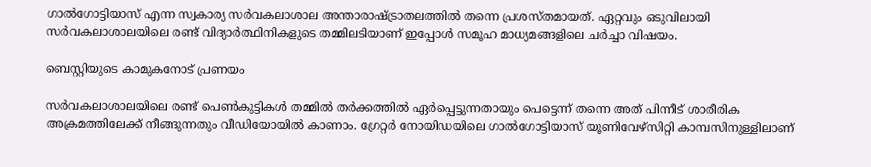ഗാൽഗോട്ടിയാസ് എന്ന സ്വകാര്യ സർവകലാശാല അന്താരാഷ്ട്രാതലത്തിൽ തന്നെ പ്രശസ്തമായത്. ഏറ്റവും ഒടുവിലായി സർവകലാശാലയിലെ രണ്ട് വിദ്യാർത്ഥിനികളുടെ തമ്മിലടിയാണ് ഇപ്പോൾ സമൂഹ മാധ്യമങ്ങളിലെ ചർച്ചാ വിഷയം.

ബെസ്റ്റിയുടെ കാമുകനോട് പ്രണയം

സർവകലാശാലയിലെ രണ്ട് പെൺകുട്ടികൾ തമ്മിൽ തർക്കത്തിൽ ഏർപ്പെട്ടുന്നതായും പെട്ടെന്ന് തന്നെ അത് പിന്നീട് ശാരീരിക അക്രമത്തിലേക്ക് നീങ്ങുന്നതും വീഡിയോയിൽ കാണാം. ഗ്രേറ്റർ നോയിഡയിലെ ഗാൽഗോട്ടിയാസ് യൂണിവേഴ്സിറ്റി കാമ്പസിനുള്ളിലാണ്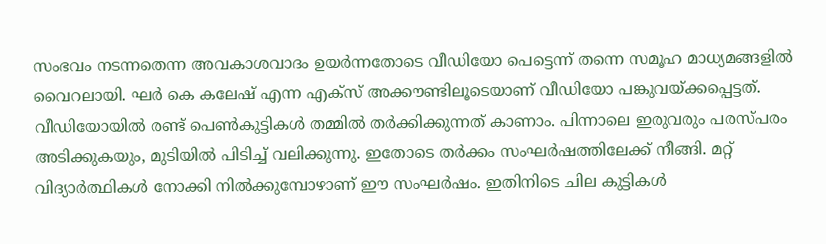സംഭവം നടന്നതെന്ന അവകാശവാദം ഉയ‍ർന്നതോടെ വീഡിയോ പെട്ടെന്ന് തന്നെ സമൂഹ മാധ്യമങ്ങളിൽ വൈറലായി. ഘർ കെ കലേഷ് എന്ന എക്സ് അക്കൗണ്ടിലൂടെയാണ് വീഡിയോ പങ്കുവയ്ക്കപ്പെട്ടത്. വീഡിയോയിൽ രണ്ട് പെൺകുട്ടികൾ തമ്മിൽ തർക്കിക്കുന്നത് കാണാം. പിന്നാലെ ഇരുവരും പരസ്പരം അടിക്കുകയും, മുടിയിൽ പിടിച്ച് വലിക്കുന്നു. ഇതോടെ തർക്കം സംഘർഷത്തിലേക്ക് നീങ്ങി. മറ്റ് വിദ്യാർത്ഥികൾ നോക്കി നിൽക്കുമ്പോഴാണ് ഈ സംഘർഷം. ഇതിനിടെ ചില കുട്ടികൾ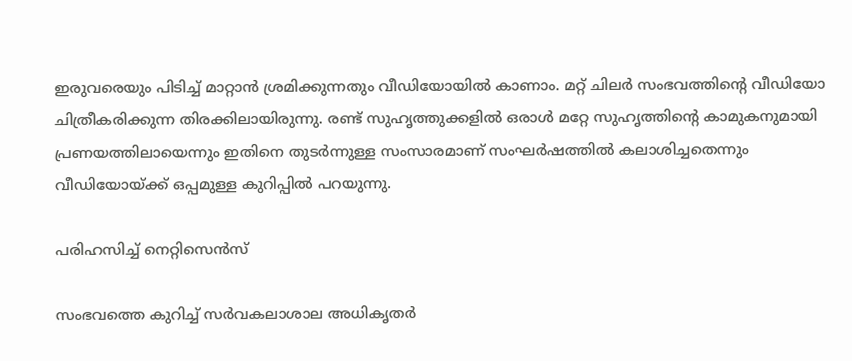ഇരുവരെയും പിടിച്ച് മാറ്റാൻ ശ്രമിക്കുന്നതും വീഡിയോയിൽ കാണാം. മറ്റ് ചിലർ സംഭവത്തിന്‍റെ വീഡിയോ ചിത്രീകരിക്കുന്ന തിരക്കിലായിരുന്നു. രണ്ട് സുഹ‍ൃത്തുക്കളിൽ ഒരാൾ മറ്റേ സുഹൃത്തിന്‍റെ കാമുകനുമായി പ്രണയത്തിലായെന്നും ഇതിനെ തുടർന്നുള്ള സംസാരമാണ് സംഘർഷത്തിൽ കലാശിച്ചതെന്നും വീഡിയോയ്ക്ക് ഒപ്പമുള്ള കുറിപ്പിൽ പറയുന്നു.

പരിഹസിച്ച് നെറ്റിസെന്‍സ്

സംഭവത്തെ കുറിച്ച് സർവകലാശാല അധികൃതർ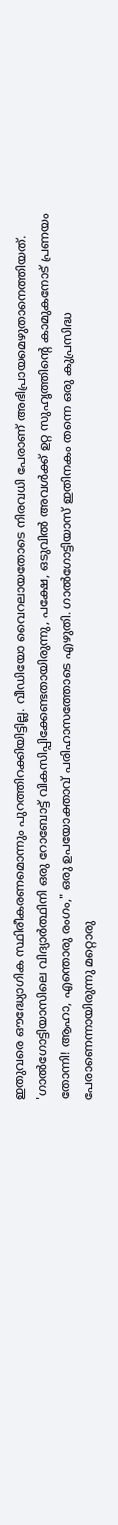ഇതുവരെ ഔദ്ധ്യോഗിക സ്ഥിരീകരണമൊന്നും പുറത്തിറക്കിയിട്ടില്ല. വീഡിയോ വൈറലായതോടെ നിരവധി പേരാണ് അഭിപ്രായമെഴുതാനെത്തിയത്. 'ഗാൽഗോട്ടിയാസിലെ വിദ്യാർത്ഥിനി ഒരു റോബോട്ട് വികസിപ്പിക്കേണ്ടതായിരുന്നു, പക്ഷേ, ഒടുവിൽ അവൾക്ക് ഉറ്റ സുഹൃത്തിന്‍റെ കാമുകനോട് പ്രണയം തോന്നി! ആഹാ, എന്തൊരു രംഗം," ഒരു ഉപയോക്താവ് പരിഹാസത്തോടെ എഴുതി. ഗാൽഗോട്ടിയാസ് ഇതിനകം തന്നെ ഒരു കുപ്രസിദ്ധ പേരാണെന്നായിരുന്നു മറ്റൊരു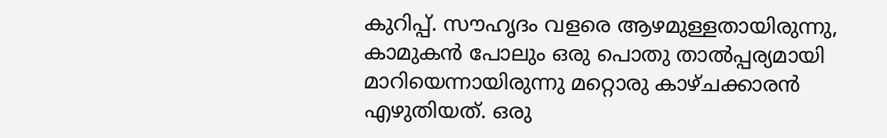കുറിപ്പ്. സൗഹൃദം വളരെ ആഴമുള്ളതായിരുന്നു, കാമുകൻ പോലും ഒരു പൊതു താൽപ്പര്യമായി മാറിയെന്നായിരുന്നു മറ്റൊരു കാഴ്ചക്കാരൻ എഴുതിയത്. ഒരു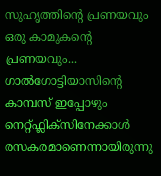സുഹൃത്തിന്‍റെ പ്രണയവും ഒരു കാമുകന്‍റെ പ്രണയവും... ഗാൽഗോട്ടിയാസിന്‍റെ കാമ്പസ് ഇപ്പോഴും നെറ്റ്ഫ്ലിക്സിനേക്കാൾ രസകരമാണെന്നായിരുന്നു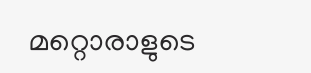മറ്റൊരാളുടെ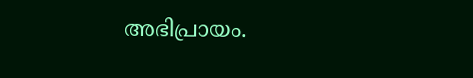അഭിപ്രായം.